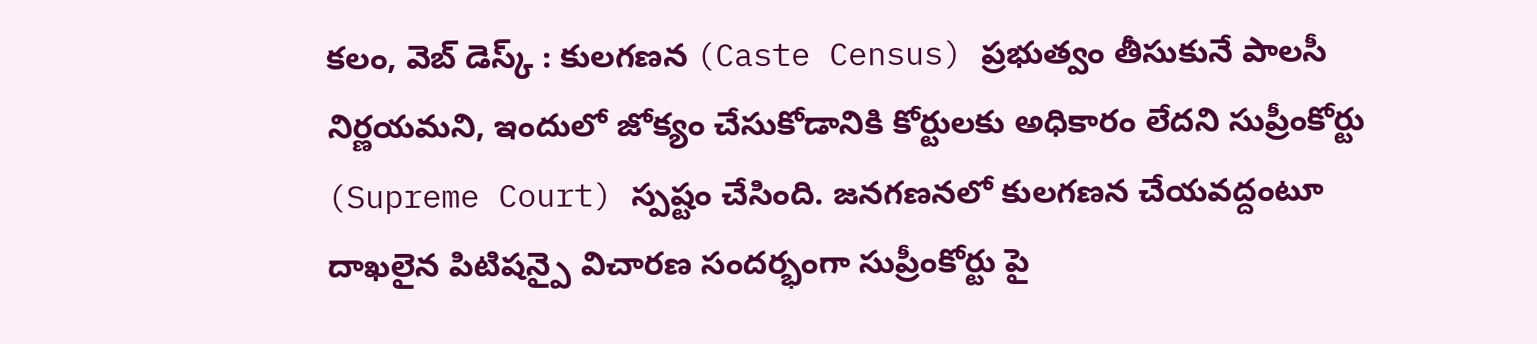కలం, వెబ్ డెస్క్ : కులగణన (Caste Census) ప్రభుత్వం తీసుకునే పాలసీ నిర్ణయమని, ఇందులో జోక్యం చేసుకోడానికి కోర్టులకు అధికారం లేదని సుప్రీంకోర్టు (Supreme Court) స్పష్టం చేసింది. జనగణనలో కులగణన చేయవద్దంటూ దాఖలైన పిటిషన్పై విచారణ సందర్భంగా సుప్రీంకోర్టు పై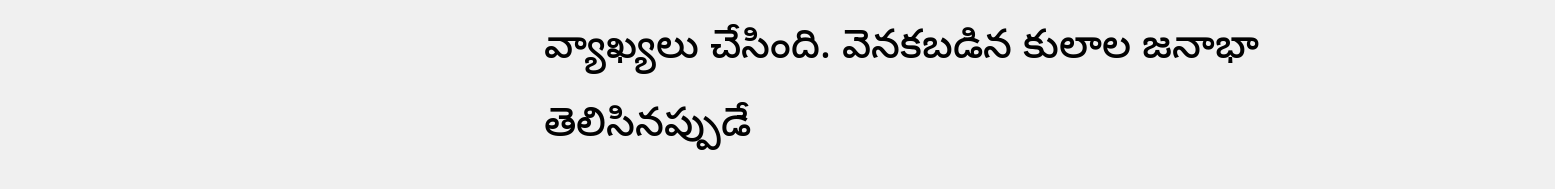వ్యాఖ్యలు చేసింది. వెనకబడిన కులాల జనాభా తెలిసినప్పుడే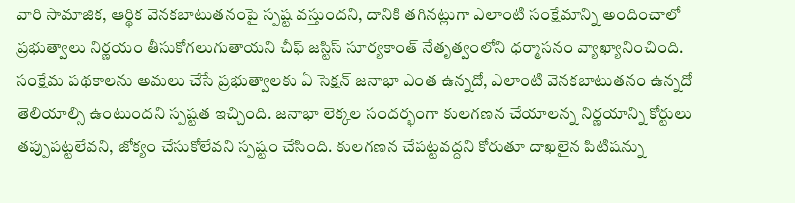వారి సామాజిక, ఆర్థిక వెనకబాటుతనంపై స్పష్ట వస్తుందని, దానికి తగినట్లుగా ఎలాంటి సంక్షేమాన్ని అందించాలో ప్రభుత్వాలు నిర్ణయం తీసుకోగలుగుతాయని చీఫ్ జస్టిస్ సూర్యకాంత్ నేతృత్వంలోని ధర్మాసనం వ్యాఖ్యానించింది.
సంక్షేమ పథకాలను అమలు చేసే ప్రభుత్వాలకు ఏ సెక్షన్ జనాభా ఎంత ఉన్నదో, ఎలాంటి వెనకబాటుతనం ఉన్నదో తెలియాల్సి ఉంటుందని స్పష్టత ఇచ్చింది. జనాభా లెక్కల సందర్భంగా కులగణన చేయాలన్న నిర్ణయాన్ని కోర్టులు తప్పుపట్టలేవని, జోక్యం చేసుకోలేవని స్పష్టం చేసింది. కులగణన చేపట్టవద్దని కోరుతూ దాఖలైన పిటిషన్ను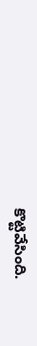కొట్టివేసింది.